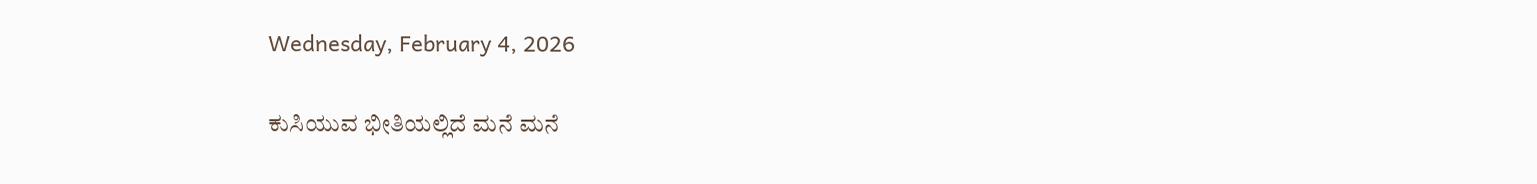Wednesday, February 4, 2026

ಕುಸಿಯುವ ಭೀತಿಯಲ್ಲಿದೆ ಮನೆ ಮನೆ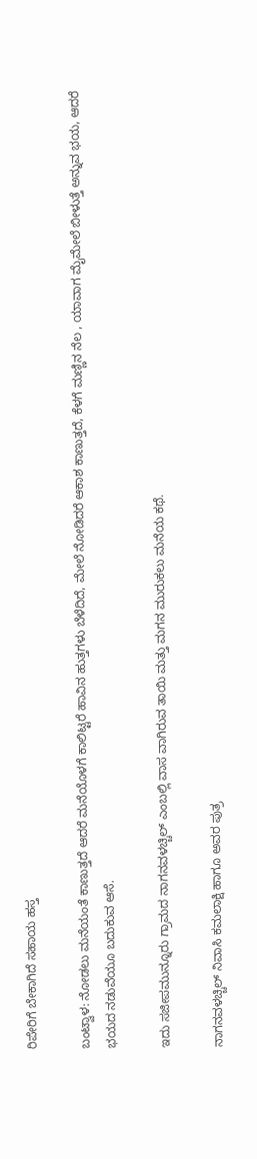ರಿಪೇರಿಗೆ ಬೇಕಾಗಿದೆ ಸಹಾಯ ಹಸ್ತ

ಬಂಟ್ವಾಳ: ನೋಡಲು ಮನೆಯಂತೆ ಕಾಣುತ್ತದೆ ಆದರೆ ಮನೆಯೊಳಗೆ ಕಾಲಿಟ್ಟರೆ ಹಾವಿನ ಹುತ್ತಗಳು ಬೆಳೆದಿದೆ, ಮೇಲೆ ನೋಡಿದರೆ ಆಕಾಶ ಕಾಣುತ್ತದೆ, ಕೆಳಗೆ ಮಣ್ಣಿನ ನೆಲ , ಯಾವಾಗ ಮೈಮೇಲೆ ಬೀಳುತ್ತೆ ಅನ್ನುವ ಭಯ, ಆದರೆ ಭಯದ ನಡುವೆಯೂ ಬದುಕುವ ಆಸೆ.

ಇದು ಸಜೀಪಮುನ್ನೂರು ಗ್ರಾಮದ ನಾಗನವಳಚ್ಚಿಲ್ ಎಂಬಲ್ಲಿ ವಾಸ ವಾಗಿರುವ ತಾಯಿ ಮತ್ತು ಮಗನ ಮುರುಕಲು ಮನೆಯ ಕಥೆ.

ನಾಗನವಳಚ್ಚಿಲ್ ನಿವಾಸಿ ಕಮಲಾಕ್ಷಿ ಹಾಗೂ ಅವರ ಪುತ್ರ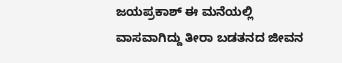ಜಯಪ್ರಕಾಶ್ ಈ ಮನೆಯಲ್ಲಿ ವಾಸವಾಗಿದ್ದು ತೀರಾ ಬಡತನದ ಜೀವನ‌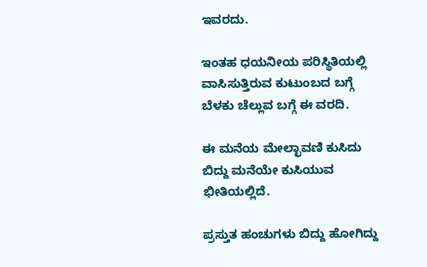ಇವರದು.

ಇಂತಹ ಧಯನೀಯ ಪರಿಸ್ಥಿತಿಯಲ್ಲಿ ವಾಸಿಸುತ್ತಿರುವ ಕುಟುಂಬದ ಬಗ್ಗೆ ಬೆಳಕು ಚೆಲ್ಲುವ ಬಗ್ಗೆ ಈ ವರದಿ.

ಈ ಮನೆಯ ಮೇಲ್ಛಾವಣಿ ಕುಸಿದು ಬಿದ್ದು ಮನೆಯೇ ಕುಸಿಯುವ ಭೀತಿಯಲ್ಲಿದೆ.

ಪ್ರಸ್ತುತ ಹಂಚುಗಳು ಬಿದ್ದು ಹೋಗಿದ್ದು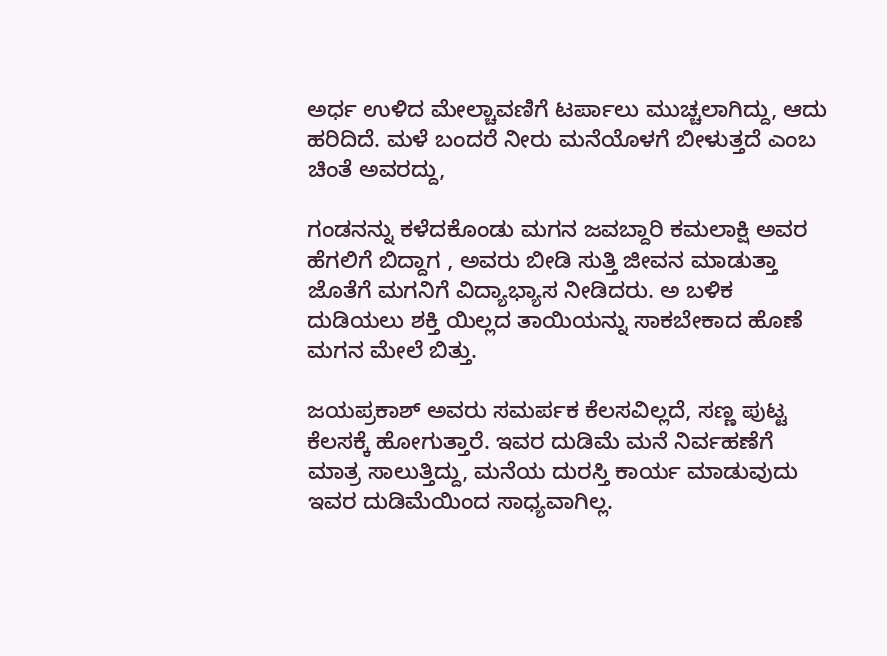ಅರ್ಧ ಉಳಿದ ಮೇಲ್ಚಾವಣಿಗೆ ಟರ್ಪಾಲು ಮುಚ್ಚಲಾಗಿದ್ದು, ಆದು ಹರಿದಿದೆ. ಮಳೆ ಬಂದರೆ ನೀರು ಮನೆಯೊಳಗೆ ಬೀಳುತ್ತದೆ ಎಂಬ ಚಿಂತೆ ಅವರದ್ದು,

ಗಂಡನನ್ನು ಕಳೆದಕೊಂಡು ಮಗನ ಜವಬ್ದಾರಿ ಕಮಲಾಕ್ಷಿ ಅವರ ಹೆಗಲಿಗೆ ಬಿದ್ದಾಗ , ಅವರು ಬೀಡಿ ಸುತ್ತಿ ಜೀವನ ಮಾಡುತ್ತಾ ಜೊತೆಗೆ ಮಗನಿಗೆ ವಿದ್ಯಾಭ್ಯಾಸ ನೀಡಿದರು. ಅ ಬಳಿಕ ದುಡಿಯಲು ಶಕ್ತಿ ಯಿಲ್ಲದ ತಾಯಿಯನ್ನು ಸಾಕಬೇಕಾದ ಹೊಣೆ ಮಗನ ಮೇಲೆ ಬಿತ್ತು.

ಜಯಪ್ರಕಾಶ್ ಅವರು ಸಮರ್ಪಕ ಕೆಲಸವಿಲ್ಲದೆ, ಸಣ್ಣ ಪುಟ್ಟ ಕೆಲಸಕ್ಕೆ ಹೋಗುತ್ತಾರೆ. ಇವರ ದುಡಿಮೆ ಮನೆ ನಿರ್ವಹಣೆಗೆ ಮಾತ್ರ ಸಾಲುತ್ತಿದ್ದು, ಮನೆಯ ದುರಸ್ತಿ ಕಾರ್ಯ ಮಾಡುವುದು ಇವರ ದುಡಿಮೆಯಿಂದ ಸಾಧ್ಯವಾಗಿಲ್ಲ.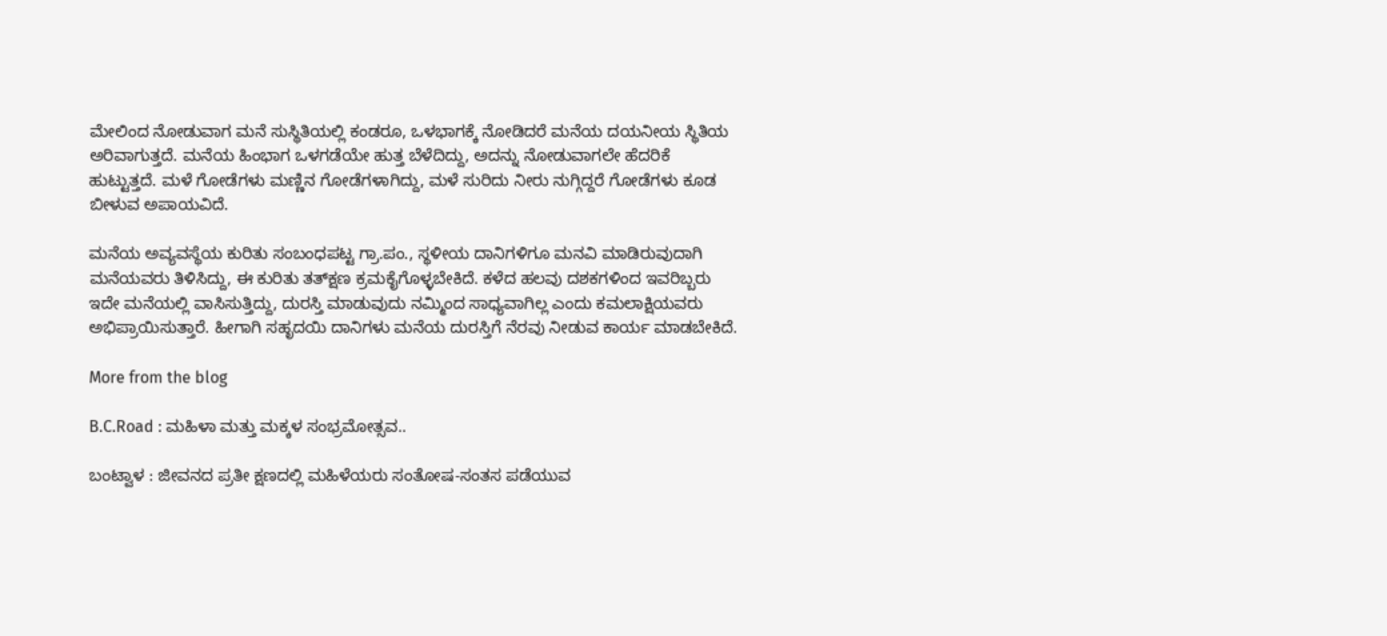ಮೇಲಿಂದ ನೋಡುವಾಗ ಮನೆ ಸುಸ್ಥಿತಿಯಲ್ಲಿ ಕಂಡರೂ, ಒಳಭಾಗಕ್ಕೆ ನೋಡಿದರೆ ಮನೆಯ ದಯನೀಯ ಸ್ಥಿತಿಯ ಅರಿವಾಗುತ್ತದೆ. ಮನೆಯ ಹಿಂಭಾಗ ಒಳಗಡೆಯೇ ಹುತ್ತ ಬೆಳೆದಿದ್ದು, ಅದನ್ನು ನೋಡುವಾಗಲೇ ಹೆದರಿಕೆ ಹುಟ್ಟುತ್ತದೆ. ಮಳೆ ಗೋಡೆಗಳು ಮಣ್ಣಿನ ಗೋಡೆಗಳಾಗಿದ್ದು, ಮಳೆ ಸುರಿದು ನೀರು ನುಗ್ಗಿದ್ದರೆ ಗೋಡೆಗಳು ಕೂಡ ಬೀಳುವ ಅಪಾಯವಿದೆ.

ಮನೆಯ ಅವ್ಯವಸ್ಥೆಯ ಕುರಿತು ಸಂಬಂಧಪಟ್ಟ ಗ್ರಾ.ಪಂ., ಸ್ಥಳೀಯ ದಾನಿಗಳಿಗೂ ಮನವಿ ಮಾಡಿರುವುದಾಗಿ ಮನೆಯವರು ತಿಳಿಸಿದ್ದು, ಈ ಕುರಿತು ತತ್‌ಕ್ಷಣ ಕ್ರಮಕೈಗೊಳ್ಳಬೇಕಿದೆ. ಕಳೆದ ಹಲವು ದಶಕಗಳಿಂದ ಇವರಿಬ್ಬರು ಇದೇ ಮನೆಯಲ್ಲಿ ವಾಸಿಸುತ್ತಿದ್ದು, ದುರಸ್ತಿ ಮಾಡುವುದು ನಮ್ಮಿಂದ ಸಾಧ್ಯವಾಗಿಲ್ಲ ಎಂದು ಕಮಲಾಕ್ಷಿಯವರು ಅಭಿಪ್ರಾಯಿಸುತ್ತಾರೆ. ಹೀಗಾಗಿ ಸಹೃದಯಿ ದಾನಿಗಳು ಮನೆಯ ದುರಸ್ತಿಗೆ ನೆರವು ನೀಡುವ ಕಾರ್ಯ ಮಾಡಬೇಕಿದೆ.

More from the blog

B.C.Road : ಮಹಿಳಾ ಮತ್ತು ಮಕ್ಕಳ ಸಂಭ್ರಮೋತ್ಸವ..

ಬಂಟ್ವಾಳ : ಜೀವನದ ಪ್ರತೀ ಕ್ಷಣದಲ್ಲಿ ಮಹಿಳೆಯರು ಸಂತೋಷ-ಸಂತಸ‌ ಪಡೆಯುವ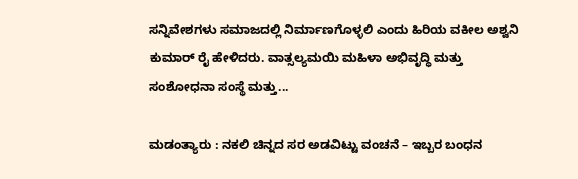ಸನ್ನಿವೇಶಗಳು ಸಮಾಜದಲ್ಲಿ ನಿರ್ಮಾಣಗೊಳ್ಳಲಿ ಎಂದು ಹಿರಿಯ ವಕೀಲ ಅಶ್ವನಿ‌ ಕುಮಾರ್ ರೈ ಹೇಳಿದರು. ವಾತ್ಸಲ್ಯಮಯಿ ಮಹಿಳಾ ಅಭಿವೃದ್ಧಿ ಮತ್ತು ಸಂಶೋಧನಾ‌ ಸಂಸ್ಥೆ ಮತ್ತು...

ಮಡಂತ್ಯಾರು : ನಕಲಿ ಚಿನ್ನದ ಸರ ಅಡವಿಟ್ಟು ವಂಚನೆ – ಇಬ್ಬರ ಬಂಧನ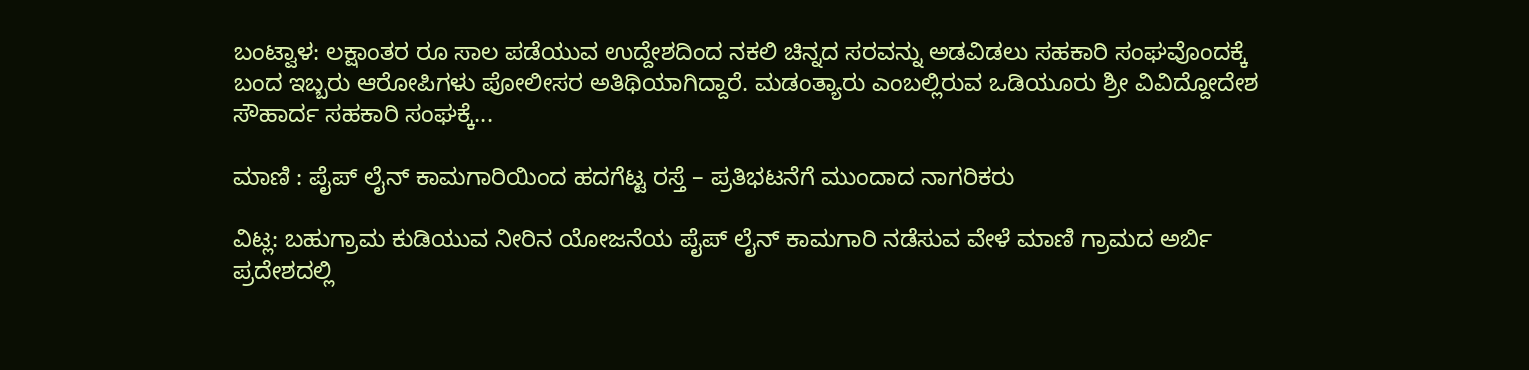ಬಂಟ್ವಾಳ: ಲಕ್ಷಾಂತರ ರೂ ಸಾಲ ಪಡೆಯುವ ಉದ್ದೇಶದಿಂದ ನಕಲಿ ಚಿನ್ನದ ಸರವನ್ನು ಅಡವಿಡಲು ಸಹಕಾರಿ ಸಂಘವೊಂದಕ್ಕೆ ಬಂದ ಇಬ್ಬರು ಆರೋಪಿಗಳು ಪೋಲೀಸರ ಅತಿಥಿಯಾಗಿದ್ದಾರೆ. ಮಡಂತ್ಯಾರು ಎಂಬಲ್ಲಿರುವ ಒಡಿಯೂರು ಶ್ರೀ ವಿವಿದ್ದೋದೇಶ ಸೌಹಾರ್ದ ಸಹಕಾರಿ ಸಂಘಕ್ಕೆ...

ಮಾಣಿ : ಪೈಪ್ ಲೈನ್ ಕಾಮಗಾರಿಯಿಂದ ಹದಗೆಟ್ಟ ರಸ್ತೆ – ಪ್ರತಿಭಟನೆಗೆ ಮುಂದಾದ ನಾಗರಿಕರು

ವಿಟ್ಲ: ಬಹುಗ್ರಾಮ ಕುಡಿಯುವ ನೀರಿನ ಯೋಜನೆಯ ಪೈಪ್ ಲೈನ್ ಕಾಮಗಾರಿ ನಡೆಸುವ ವೇಳೆ ಮಾಣಿ ಗ್ರಾಮದ ಅರ್ಬಿ ಪ್ರದೇಶದಲ್ಲಿ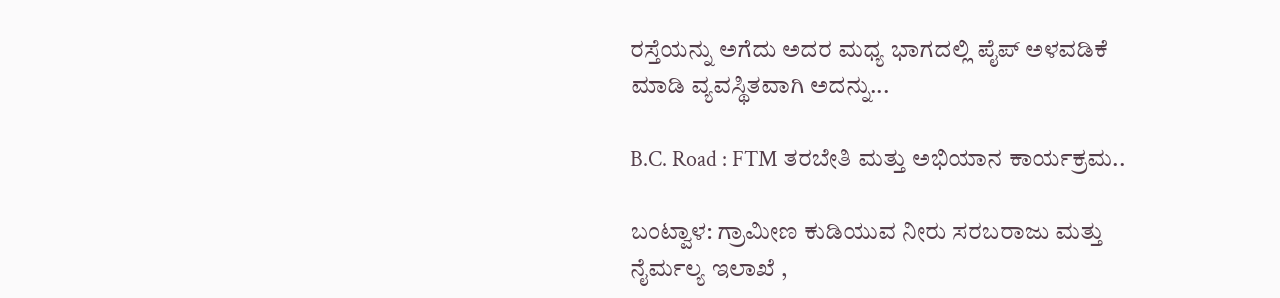ರಸ್ತೆಯನ್ನು ಅಗೆದು ಅದರ ಮಧ್ಯ ಭಾಗದಲ್ಲಿ ಪೈಪ್ ಅಳವಡಿಕೆ ಮಾಡಿ ವ್ಯವಸ್ಥಿತವಾಗಿ ಅದನ್ನು...

B.C. Road : FTM ತರಬೇತಿ ಮತ್ತು ಅಭಿಯಾನ ಕಾರ್ಯಕ್ರಮ..

ಬಂಟ್ವಾಳ: ಗ್ರಾಮೀಣ ಕುಡಿಯುವ ನೀರು ಸರಬರಾಜು ಮತ್ತು ನೈರ್ಮಲ್ಯ ಇಲಾಖೆ ,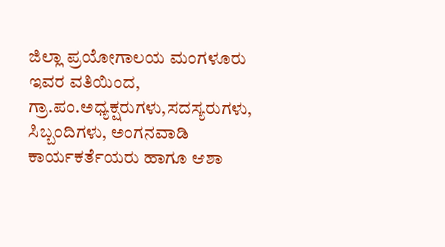ಜಿಲ್ಲಾ ಪ್ರಯೋಗಾಲಯ ಮಂಗಳೂರು ಇವರ ವತಿಯಿಂದ, ಗ್ರಾ.ಪಂ.ಅಧ್ಯಕ್ಷರುಗಳು,ಸದಸ್ಯರುಗಳು, ಸಿಬ್ಬಂದಿಗಳು, ಅಂಗನವಾಡಿ ಕಾರ್ಯಕರ್ತೆಯರು ಹಾಗೂ ಆಶಾ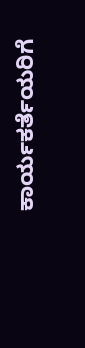ಕಾರ್ಯಕರ್ತೆಯರಿಗೆ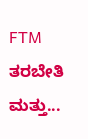FTM ತರಬೇತಿ ಮತ್ತು...